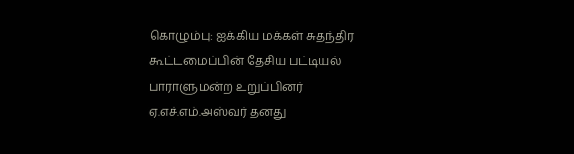கொழும்பு: ஐக்கிய மக்கள் சுதந்திர கூட்டமைப்பின் தேசிய பட்டியல் பாராளுமன்ற உறுப்பினர் ஏ.எச்.எம்.அஸ்வர் தனது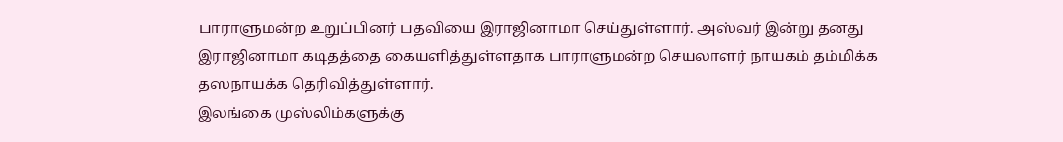பாராளுமன்ற உறுப்பினர் பதவியை இராஜினாமா செய்துள்ளார். அஸ்வர் இன்று தனது இராஜினாமா கடிதத்தை கையளித்துள்ளதாக பாராளுமன்ற செயலாளர் நாயகம் தம்மிக்க தஸநாயக்க தெரிவித்துள்ளார்.
இலங்கை முஸ்லிம்களுக்கு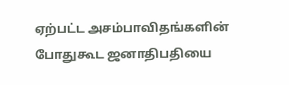ஏற்பட்ட அசம்பாவிதங்களின் போதுகூட ஜனாதிபதியை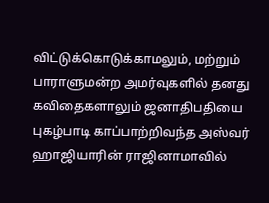விட்டுக்கொடுக்காமலும், மற்றும் பாராளுமன்ற அமர்வுகளில் தனது கவிதைகளாலும் ஜனாதிபதியை புகழ்பாடி காப்பாற்றிவந்த அஸ்வர் ஹாஜியாரின் ராஜினாமாவில்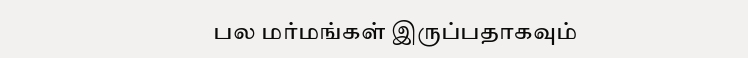பல மர்மங்கள் இருப்பதாகவும்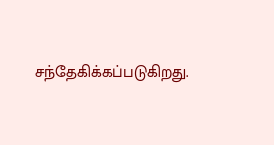சந்தேகிக்கப்படுகிறது.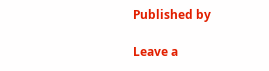Published by

Leave a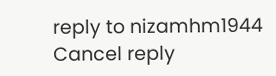reply to nizamhm1944 Cancel reply